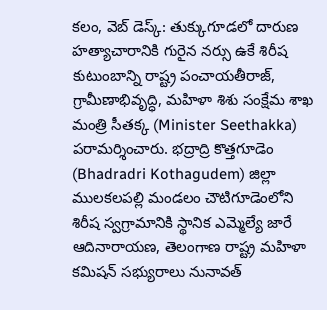కలం, వెబ్ డెస్క్: తుక్కుగూడలో దారుణ హత్యాచారానికి గురైన నర్సు ఉకే శిరీష కుటుంబాన్ని రాష్ట్ర పంచాయతీరాజ్, గ్రామీణాభివృద్ధి, మహిళా శిశు సంక్షేమ శాఖ మంత్రి సీతక్క (Minister Seethakka) పరామర్శించారు. భద్రాద్రి కొత్తగూడెం (Bhadradri Kothagudem) జిల్లా ములకలపల్లి మండలం చౌటిగూడెంలోని శిరీష స్వగ్రామానికి స్థానిక ఎమ్మెల్యే జారే ఆదినారాయణ, తెలంగాణ రాష్ట్ర మహిళా కమిషన్ సభ్యురాలు నునావత్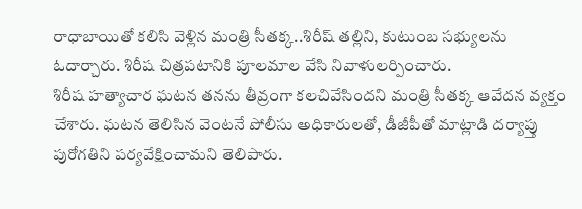రాధాబాయితో కలిసి వెళ్లిన మంత్రి సీతక్క..శిరీష్ తల్లిని, కుటుంబ సభ్యులను ఓదార్చారు. శిరీష చిత్రపటానికి పూలమాల వేసి నివాళులర్పించారు.
శిరీష హత్యాచార ఘటన తనను తీవ్రంగా కలచివేసిందని మంత్రి సీతక్క ఆవేదన వ్యక్తం చేశారు. ఘటన తెలిసిన వెంటనే పోలీసు అధికారులతో, డీజీపీతో మాట్లాడి దర్యాప్తు పురోగతిని పర్యవేక్షించామని తెలిపారు.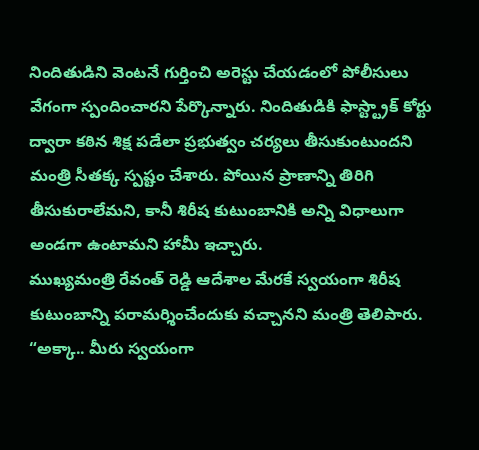నిందితుడిని వెంటనే గుర్తించి అరెస్టు చేయడంలో పోలీసులు వేగంగా స్పందించారని పేర్కొన్నారు. నిందితుడికి ఫాస్ట్ట్రాక్ కోర్టు ద్వారా కఠిన శిక్ష పడేలా ప్రభుత్వం చర్యలు తీసుకుంటుందని మంత్రి సీతక్క స్పష్టం చేశారు. పోయిన ప్రాణాన్ని తిరిగి తీసుకురాలేమని, కానీ శిరీష కుటుంబానికి అన్ని విధాలుగా అండగా ఉంటామని హామీ ఇచ్చారు.
ముఖ్యమంత్రి రేవంత్ రెడ్డి ఆదేశాల మేరకే స్వయంగా శిరీష కుటుంబాన్ని పరామర్శించేందుకు వచ్చానని మంత్రి తెలిపారు. “అక్కా.. మీరు స్వయంగా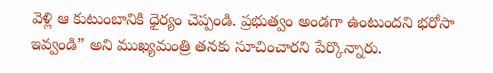వెళ్లి ఆ కుటుంబానికి ధైర్యం చెప్పండి. ప్రభుత్వం అండగా ఉంటుందని భరోసా ఇవ్వండి” అని ముఖ్యమంత్రి తనకు సూచించారని పేర్కొన్నారు.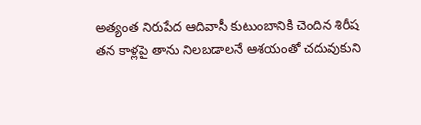అత్యంత నిరుపేద ఆదివాసీ కుటుంబానికి చెందిన శిరీష తన కాళ్లపై తాను నిలబడాలనే ఆశయంతో చదువుకుని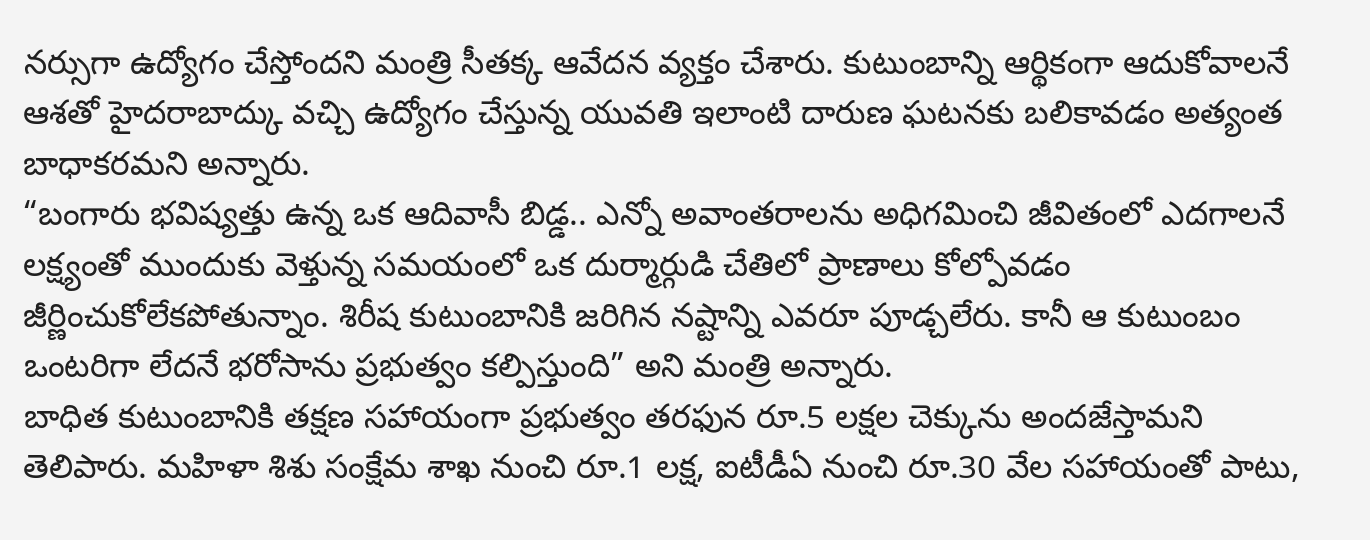నర్సుగా ఉద్యోగం చేస్తోందని మంత్రి సీతక్క ఆవేదన వ్యక్తం చేశారు. కుటుంబాన్ని ఆర్థికంగా ఆదుకోవాలనే ఆశతో హైదరాబాద్కు వచ్చి ఉద్యోగం చేస్తున్న యువతి ఇలాంటి దారుణ ఘటనకు బలికావడం అత్యంత బాధాకరమని అన్నారు.
“బంగారు భవిష్యత్తు ఉన్న ఒక ఆదివాసీ బిడ్డ.. ఎన్నో అవాంతరాలను అధిగమించి జీవితంలో ఎదగాలనే లక్ష్యంతో ముందుకు వెళ్తున్న సమయంలో ఒక దుర్మార్గుడి చేతిలో ప్రాణాలు కోల్పోవడం జీర్ణించుకోలేకపోతున్నాం. శిరీష కుటుంబానికి జరిగిన నష్టాన్ని ఎవరూ పూడ్చలేరు. కానీ ఆ కుటుంబం ఒంటరిగా లేదనే భరోసాను ప్రభుత్వం కల్పిస్తుంది” అని మంత్రి అన్నారు.
బాధిత కుటుంబానికి తక్షణ సహాయంగా ప్రభుత్వం తరఫున రూ.5 లక్షల చెక్కును అందజేస్తామని తెలిపారు. మహిళా శిశు సంక్షేమ శాఖ నుంచి రూ.1 లక్ష, ఐటీడీఏ నుంచి రూ.30 వేల సహాయంతో పాటు,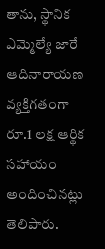తాను, స్థానిక ఎమ్మెల్యే జారే ఆదినారాయణ వ్యక్తిగతంగా రూ.1 లక్ష ఆర్థిక సహాయం అందించినట్లు తెలిపారు.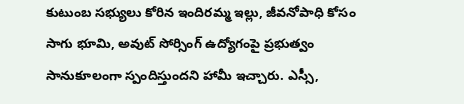కుటుంబ సభ్యులు కోరిన ఇందిరమ్మ ఇల్లు, జీవనోపాధి కోసం సాగు భూమి, అవుట్ సోర్సింగ్ ఉద్యోగంపై ప్రభుత్వం సానుకూలంగా స్పందిస్తుందని హామీ ఇచ్చారు. ఎస్సీ,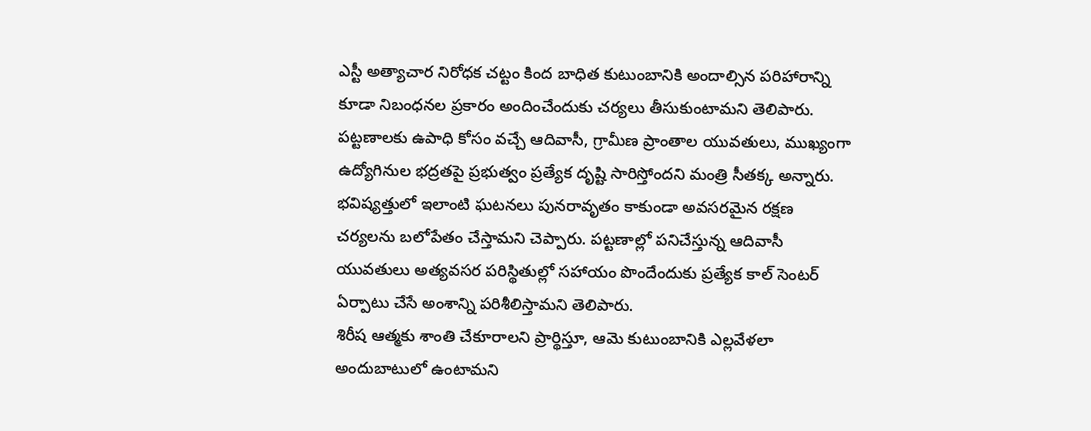ఎస్టీ అత్యాచార నిరోధక చట్టం కింద బాధిత కుటుంబానికి అందాల్సిన పరిహారాన్ని కూడా నిబంధనల ప్రకారం అందించేందుకు చర్యలు తీసుకుంటామని తెలిపారు.
పట్టణాలకు ఉపాధి కోసం వచ్చే ఆదివాసీ, గ్రామీణ ప్రాంతాల యువతులు, ముఖ్యంగా ఉద్యోగినుల భద్రతపై ప్రభుత్వం ప్రత్యేక దృష్టి సారిస్తోందని మంత్రి సీతక్క అన్నారు. భవిష్యత్తులో ఇలాంటి ఘటనలు పునరావృతం కాకుండా అవసరమైన రక్షణ చర్యలను బలోపేతం చేస్తామని చెప్పారు. పట్టణాల్లో పనిచేస్తున్న ఆదివాసీ యువతులు అత్యవసర పరిస్థితుల్లో సహాయం పొందేందుకు ప్రత్యేక కాల్ సెంటర్ ఏర్పాటు చేసే అంశాన్ని పరిశీలిస్తామని తెలిపారు.
శిరీష ఆత్మకు శాంతి చేకూరాలని ప్రార్థిస్తూ, ఆమె కుటుంబానికి ఎల్లవేళలా అందుబాటులో ఉంటామని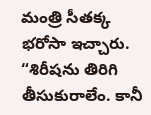మంత్రి సీతక్క భరోసా ఇచ్చారు. “శిరీషను తిరిగి తీసుకురాలేం. కానీ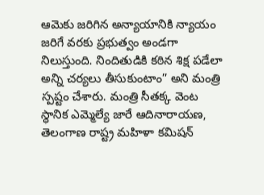ఆమెకు జరిగిన అన్యాయానికి న్యాయం జరిగే వరకు ప్రభుత్వం అండగా నిలుస్తుంది. నిందితుడికి కఠిన శిక్ష పడేలా అన్ని చర్యలు తీసుకుంటాం” అని మంత్రి స్పష్టం చేశారు. మంత్రి సీతక్క వెంట స్థానిక ఎమ్మెల్యే జారే ఆదినారాయణ, తెలంగాణ రాష్ట్ర మహిళా కమిషన్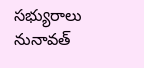సభ్యురాలు నునావత్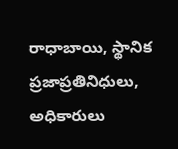రాధాబాయి, స్థానిక ప్రజాప్రతినిధులు, అధికారులు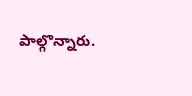పాల్గొన్నారు.